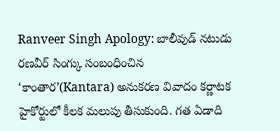Ranveer Singh Apology: బాలీవుడ్ నటుడు రణవీర్ సింగ్కు సంబంధించిన ‘కాంతార’(Kantara) అనుకరణ వివాదం కర్ణాటక హైకోర్టులో కీలక మలుపు తీసుకుంది. గత ఏడాది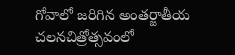గోవాలో జరిగిన అంతర్జాతీయ చలనచిత్రోత్సవంలో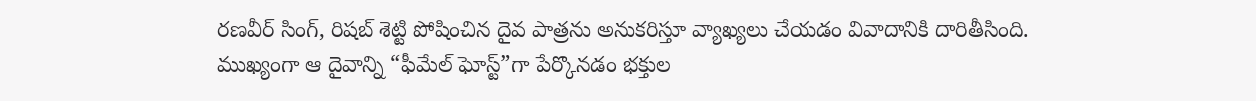రణవీర్ సింగ్, రిషబ్ శెట్టి పోషించిన దైవ పాత్రను అనుకరిస్తూ వ్యాఖ్యలు చేయడం వివాదానికి దారితీసింది.
ముఖ్యంగా ఆ దైవాన్ని “ఫీమేల్ ఘోస్ట్”గా పేర్కొనడం భక్తుల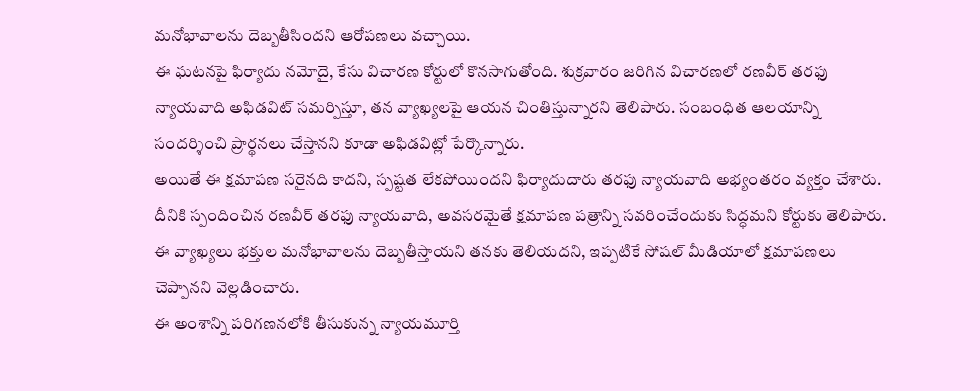మనోభావాలను దెబ్బతీసిందని ఆరోపణలు వచ్చాయి.
ఈ ఘటనపై ఫిర్యాదు నమోదై, కేసు విచారణ కోర్టులో కొనసాగుతోంది. శుక్రవారం జరిగిన విచారణలో రణవీర్ తరఫు న్యాయవాది అఫిడవిట్ సమర్పిస్తూ, తన వ్యాఖ్యలపై ఆయన చింతిస్తున్నారని తెలిపారు. సంబంధిత ఆలయాన్ని సందర్శించి ప్రార్థనలు చేస్తానని కూడా అఫిడవిట్లో పేర్కొన్నారు.
అయితే ఈ క్షమాపణ సరైనది కాదని, స్పష్టత లేకపోయిందని ఫిర్యాదుదారు తరఫు న్యాయవాది అభ్యంతరం వ్యక్తం చేశారు.
దీనికి స్పందించిన రణవీర్ తరఫు న్యాయవాది, అవసరమైతే క్షమాపణ పత్రాన్ని సవరించేందుకు సిద్ధమని కోర్టుకు తెలిపారు. ఈ వ్యాఖ్యలు భక్తుల మనోభావాలను దెబ్బతీస్తాయని తనకు తెలియదని, ఇప్పటికే సోషల్ మీడియాలో క్షమాపణలు చెప్పానని వెల్లడించారు.
ఈ అంశాన్ని పరిగణనలోకి తీసుకున్న న్యాయమూర్తి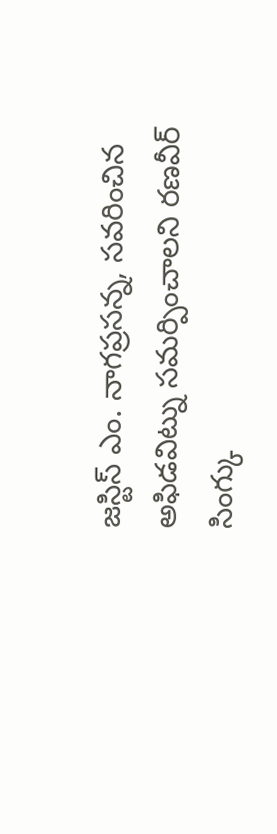జస్టిస్ ఎం. నాగప్రసన్న, సవరించిన అఫిడవిట్ను సమర్పించాలని రణవీర్ సింగ్కు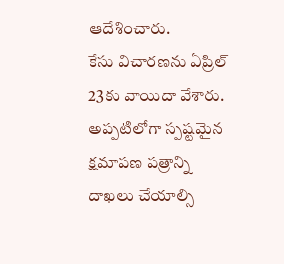ఆదేశించారు.
కేసు విచారణను ఏప్రిల్ 23కు వాయిదా వేశారు. అప్పటిలోగా స్పష్టమైన క్షమాపణ పత్రాన్ని దాఖలు చేయాల్సి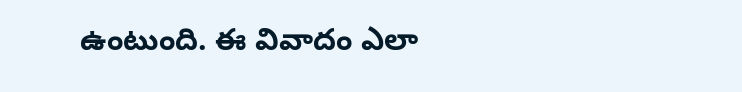ఉంటుంది. ఈ వివాదం ఎలా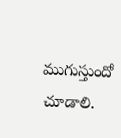ముగుస్తుందో చూడాలి.